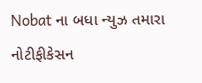Nobat ના બધા ન્યુઝ તમારા નોટીફીકેસન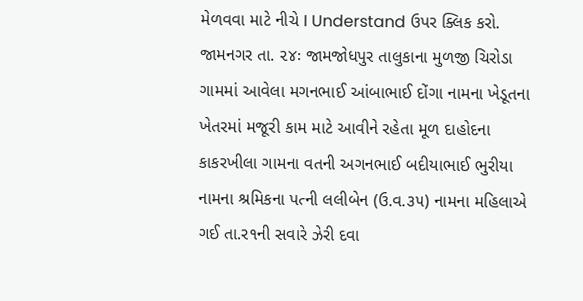મેળવવા માટે નીચે I Understand ઉપર ક્લિક કરો.
જામનગર તા. ૨૪ઃ જામજોધપુર તાલુકાના મુળજી ચિરોડા ગામમાં આવેલા મગનભાઈ આંબાભાઈ દોંગા નામના ખેડૂતના ખેતરમાં મજૂરી કામ માટે આવીને રહેતા મૂળ દાહોદના કાકરખીલા ગામના વતની અગનભાઈ બદીયાભાઈ ભુરીયા નામના શ્રમિકના પત્ની લલીબેન (ઉ.વ.૩૫) નામના મહિલાએ ગઈ તા.ર૧ની સવારે ઝેરી દવા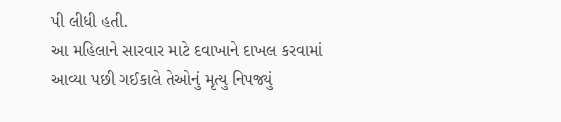પી લીધી હતી.
આ મહિલાને સારવાર માટે દવાખાને દાખલ કરવામાં આવ્યા પછી ગઈકાલે તેઓનું મૃત્યુ નિપજ્યું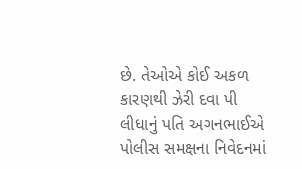છે. તેઓએ કોઈ અકળ કારણથી ઝેરી દવા પી લીધાનું પતિ અગનભાઈએ પોલીસ સમક્ષના નિવેદનમાં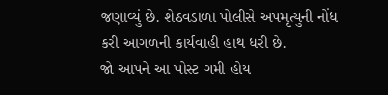જણાવ્યું છે. શેઠવડાળા પોલીસે અપમૃત્યુની નોંધ કરી આગળની કાર્યવાહી હાથ ધરી છે.
જો આપને આ પોસ્ટ ગમી હોય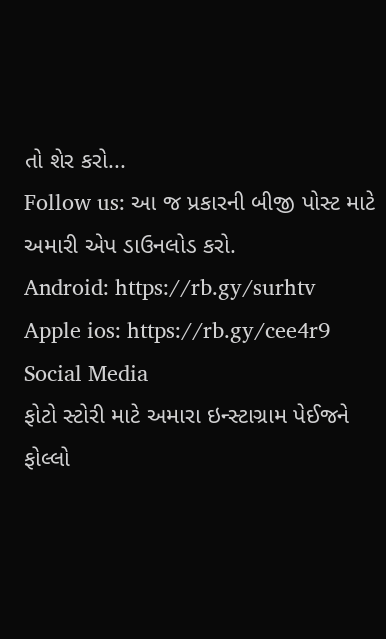તો શેર કરો...
Follow us: આ જ પ્રકારની બીજી પોસ્ટ માટે અમારી એપ ડાઉનલોડ કરો.
Android: https://rb.gy/surhtv
Apple ios: https://rb.gy/cee4r9
Social Media
ફોટો સ્ટોરી માટે અમારા ઇન્સ્ટાગ્રામ પેઈજને ફોલ્લો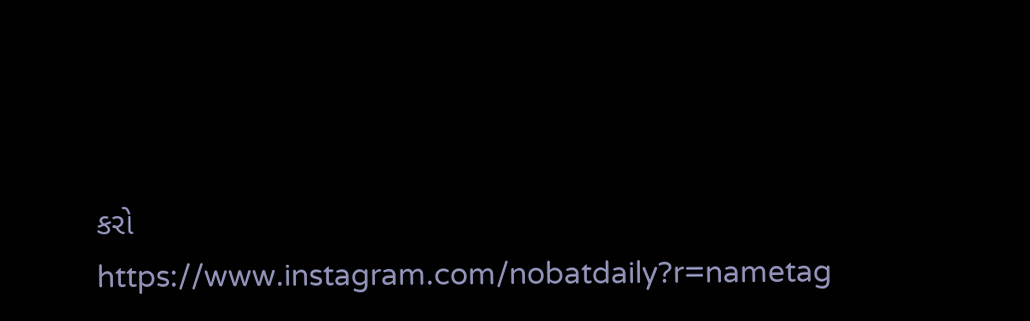કરો
https://www.instagram.com/nobatdaily?r=nametag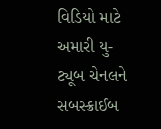વિડિયો માટે અમારી યુ-ટ્યૂબ ચેનલને સબસ્ક્રાઈબ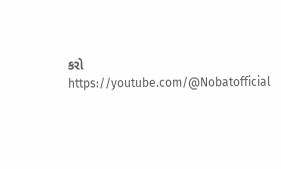કરો
https://youtube.com/@Nobatofficial